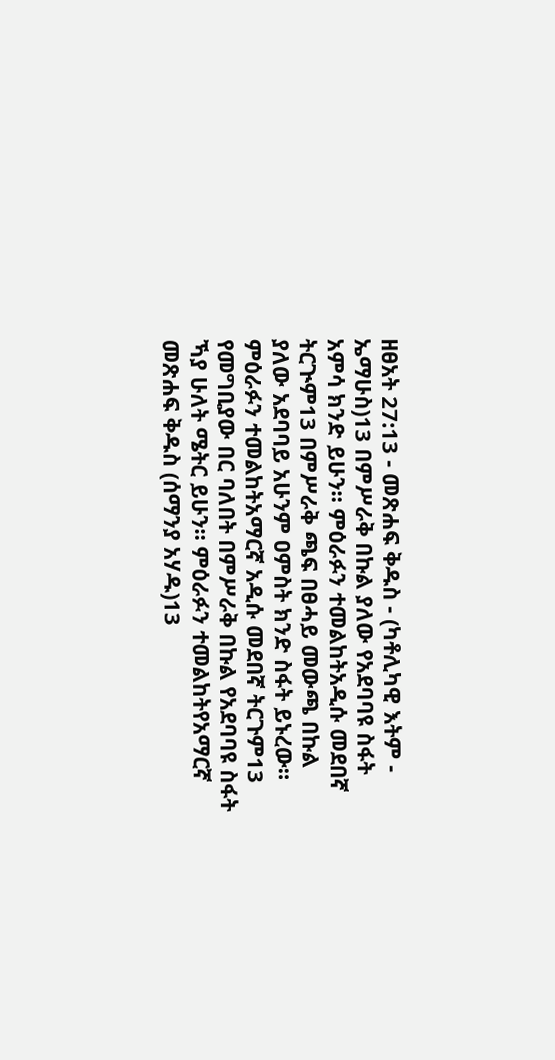ዘፀአት 27:13 - መጽሐፍ ቅዱስ - (ካቶሊካዊ እትም - ኤማሁስ)13 በምሥራቅ በኩል ያለው የአደባባዩ ስፋት አምሳ ክንድ ይሁን። ምዕራፉን ተመልከትአዲሱ መደበኛ ትርጒም13 በምሥራቅ ጫፍ በፀሓይ መውጫ በኩል ያለው አደባባይ አሁንም ዐምስት ክንድ ስፋት ይኑረው። ምዕራፉን ተመልከትአማርኛ አዲሱ መደበኛ ትርጉም13 የመግቢያው በር ባለበት በምሥራቅ በኩል የአደባባዩ ስፋት ኻያ ሁለት ሜትር ይሁን። ምዕራፉን ተመልከትየአማርኛ መጽሐፍ ቅዱስ (ሰማንያ አሃዱ)13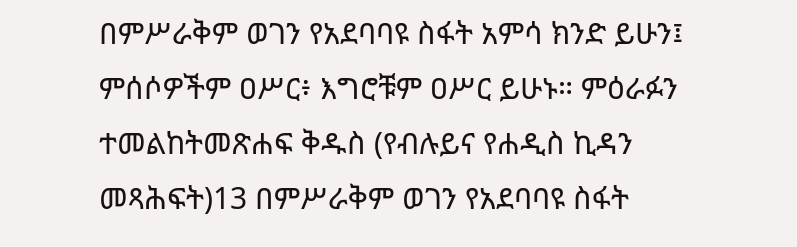በምሥራቅም ወገን የአደባባዩ ስፋት አምሳ ክንድ ይሁን፤ ምሰሶዎችም ዐሥር፥ እግሮቹም ዐሥር ይሁኑ። ምዕራፉን ተመልከትመጽሐፍ ቅዱስ (የብሉይና የሐዲስ ኪዳን መጻሕፍት)13 በምሥራቅም ወገን የአደባባዩ ስፋት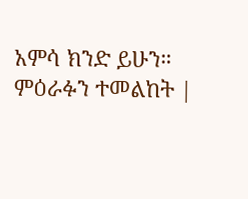አምሳ ክንድ ይሁን። ምዕራፉን ተመልከት |